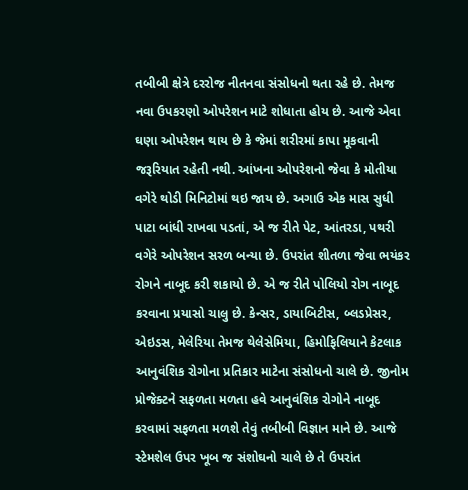તબીબી ક્ષેત્રે દરરોજ નીતનવા સંસોધનો થતા રહે છે. તેમજ નવા ઉપકરણો ઓપરેશન માટે શોધાતા હોય છે. આજે એવા ઘણા ઓપરેશન થાય છે કે જેમાં શરીરમાં કાપા મૂકવાની જરૂરિયાત રહેતી નથી. આંખના ઓપરેશનો જેવા કે મોતીયા વગેરે થોડી મિનિટોમાં થઇ જાય છે. અગાઉ એક માસ સુધી પાટા બાંધી રાખવા પડતાં, એ જ રીતે પેટ, આંતરડા, પથરી વગેરે ઓપરેશન સરળ બન્યા છે. ઉપરાંત શીતળા જેવા ભયંકર રોગને નાબૂદ કરી શકાયો છે. એ જ રીતે પોલિયો રોગ નાબૂદ કરવાના પ્રયાસો ચાલુ છે. કેન્સર, ડાયાબિટીસ, બ્લડપ્રેસર, એઇડસ, મેલેરિયા તેમજ થેલેસેમિયા, હિમોફિલિયાને કેટલાક આનુવંશિક રોગોના પ્રતિકાર માટેના સંસોધનો ચાલે છે. જીનોમ પ્રોજેક્ટને સફળતા મળતા હવે આનુવંશિક રોગોને નાબૂદ કરવામાં સફળતા મળશે તેવું તબીબી વિજ્ઞાન માને છે. આજે સ્ટેમશેલ ઉપર ખૂબ જ સંશોઘનો ચાલે છે તે ઉપરાંત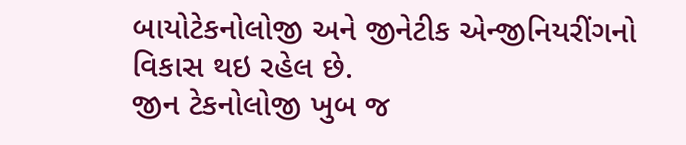બાયોટેકનોલોજી અને જીનેટીક એન્જીનિયરીંગનો વિકાસ થઇ રહેલ છે.
જીન ટેકનોલોજી ખુબ જ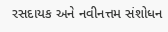રસદાયક અને નવીનત્તમ સંશોધન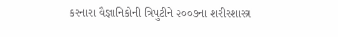કરનારા વૈજ્ઞાનિકોની ત્રિપુટીને ૨૦૦૭ના શરીરશાસ્ત્ર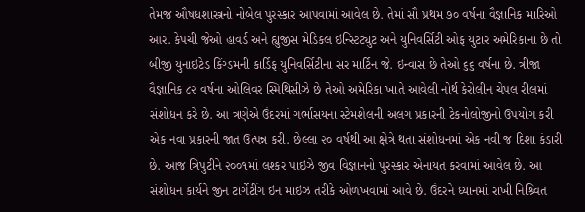તેમજ ઔષધશાસ્ત્રનો નોબેલ પુરસ્કાર આપવામાં આવેલ છે. તેમાં સૌ પ્રથમ ૭૦ વર્ષના વૈજ્ઞાનિક મારિઓ આર. કેપચી જેઓ હાવર્ડ અને હ્યુજીસ મેડિકલ ઇન્સ્ટિટ્યુટ અને યુનિવર્સિટી ઓફ યુટાર અમેરિકાના છે તો બીજી યુનાઇટેડ કિંગ્ડમની કાર્ડિફ યુનિવર્સિટીના સર માર્ટિન જે. ઇન્વાસ છે તેઓ ૬૬ વર્ષના છે. ત્રીજા વૈજ્ઞાનિક ૮૨ વર્ષના ઓલિવર સ્મિથિસીઝે છે તેઓ અમેરિકા ખાતે આવેલી નોર્થ કેરોલીન ચેપલ રીલમાં સંશોધન કરે છે. આ ત્રણેએ ઉંદરમાં ગર્ભાસયના સ્ટેમશેલની અલગ પ્રકારની ટેકનોલોજીનો ઉપયોગ કરી એક નવા પ્રકારની જાત ઉત્પન્ન કરી. છેલ્લા ૨૦ વર્ષથી આ ક્ષેત્રે થતા સંશોધનમાં એક નવી જ દિશા કંડારી છે. આજ ત્રિપુટીને ૨૦૦૧માં લશ્કર પાઇઝે જીવ વિજ્ઞાનનો પુરસ્કાર એનાયત કરવામાં આવેલ છે. આ સંશોધન કાર્યને જીન ટાર્ગેટીંગ ઇન માઇઝ તરીકે ઓળખવામાં આવે છે. ઉંદરને ધ્યાનમાં રાખી નિશ્ર્વિત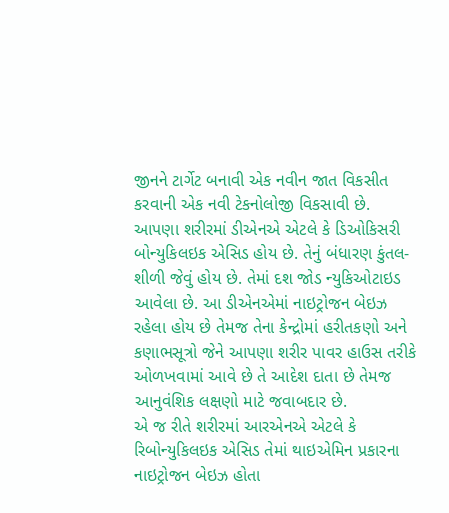જીનને ટાર્ગેટ બનાવી એક નવીન જાત વિકસીત કરવાની એક નવી ટેકનોલોજી વિકસાવી છે.
આપણા શરીરમાં ડીએનએ એટલે કે ડિઓકિસરી બોન્યુકિલઇક એસિડ હોય છે. તેનું બંધારણ કુંતલ-શીળી જેવું હોય છે. તેમાં દશ જોડ ન્યુકિઓટાઇડ આવેલા છે. આ ડીએનએમાં નાઇટ્રોજન બેઇઝ રહેલા હોય છે તેમજ તેના કેન્દ્રોમાં હરીતકણો અને કણાભસૂત્રો જેને આપણા શરીર પાવર હાઉસ તરીકે ઓળખવામાં આવે છે તે આદેશ દાતા છે તેમજ આનુવંશિક લક્ષણો માટે જવાબદાર છે.
એ જ રીતે શરીરમાં આરએનએ એટલે કે રિબોન્યુકિલઇક એસિડ તેમાં થાઇએમિન પ્રકારના નાઇટ્રોજન બેઇઝ હોતા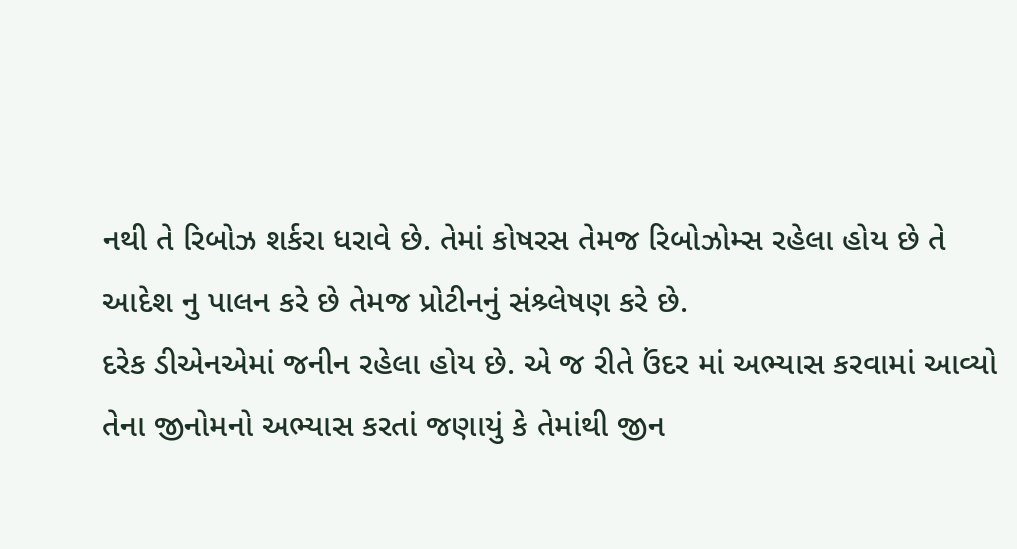નથી તે રિબોઝ શર્કરા ધરાવે છે. તેમાં કોષરસ તેમજ રિબોઝોમ્સ રહેલા હોય છે તે આદેશ નુ પાલન કરે છે તેમજ પ્રોટીનનું સંશ્ર્લેષણ કરે છે.
દરેક ડીએનએમાં જનીન રહેલા હોય છે. એ જ રીતે ઉંદર માં અભ્યાસ કરવામાં આવ્યો તેના જીનોમનો અભ્યાસ કરતાં જણાયું કે તેમાંથી જીન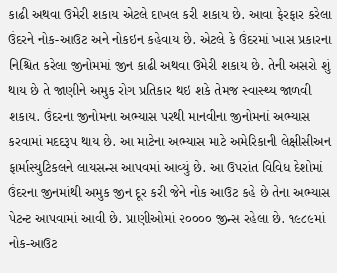કાઢી અથવા ઉમેરી શકાય એટલે દાખલ કરી શકાય છે. આવા ફેરફાર કરેલા ઉંદરને નોક-આઉટ અને નોકઇન કહેવાય છે. એટલે કે ઉંદરમાં ખાસ પ્રકારના નિશ્ચિત કરેલા જીનોમમાં જીન કાઢી અથવા ઉમેરી શકાય છે. તેની અસરો શું થાય છે તે જાણીને અમુક રોગ પ્રતિકાર થઇ શકે તેમજ સ્વાસ્થ્ય જાળવી શકાય. ઉંદરના જીનોમના અભ્યાસ પરથી માનવીના જીનોમનાં અભ્યાસ કરવામાં મદદરૂપ થાય છે. આ માટેના અભ્યાસ માટે અમેરિકાની લેક્ષીસીઅન ફાર્માસ્યુટિકલને લાયસન્સ આપવમાં આવ્યું છે. આ ઉપરાંત વિવિધ દેશોમાં ઉંદરના જીનમાંથી અમુક જીન દૂર કરી જેને નોક આઉટ કહે છે તેના અભ્યાસ પેટન્ટ આપવામાં આવી છે. પ્રાણીઓમાં ૨૦૦૦૦ જીન્સ રહેલા છે. ૧૯૮૯માં નોક-આઉટ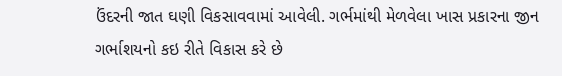ઉંદરની જાત ઘણી વિકસાવવામાં આવેલી. ગર્ભમાંથી મેળવેલા ખાસ પ્રકારના જીન ગર્ભાશયનો કઇ રીતે વિકાસ કરે છે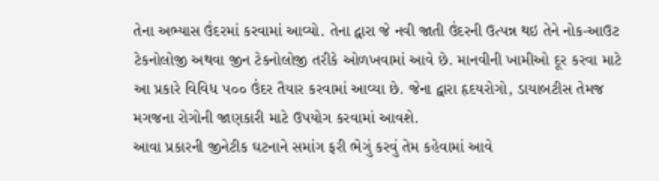તેના અભ્યાસ ઉંદરમાં કરવામાં આવ્યો. તેના દ્વારા જે નવી જાતી ઉંદરની ઉત્પન્ન થઇ તેને નોક-આઉટ ટેકનોલોજી અથવા જીન ટેકનોલોજી તરીકે ઓળખવામાં આવે છે. માનવીની ખામીઓ દૂર કરવા માટે આ પ્રકારે વિવિધ ૫૦૦ ઉંદર તૈયાર કરવામાં આવ્યા છે. જેના દ્વારા હૃદયરોગો, ડાયાબટીસ તેમજ મગજના રોગોની જાણકારી માટે ઉપયોગ કરવામાં આવશે.
આવા પ્રકારની જીનેટીક ઘટનાને સમાંગ ફરી ભેગું કરવું તેમ કહેવામાં આવે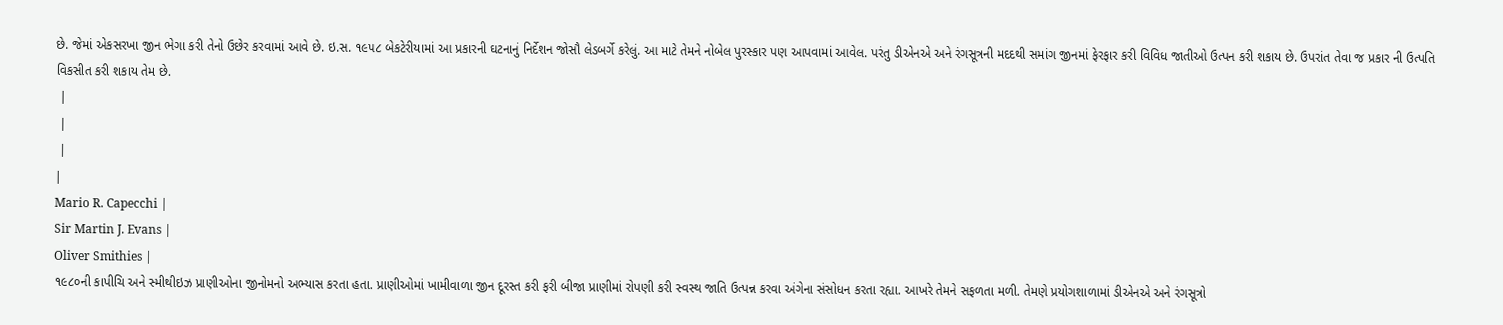છે. જેમાં એકસરખા જીન ભેગા કરી તેનો ઉછેર કરવામાં આવે છે. ઇ.સ. ૧૯૫૮ બેકટેરીયામાં આ પ્રકારની ઘટનાનું નિર્દેશન જોસૌ લેડબર્ગે કરેલું. આ માટે તેમને નોબેલ પુરસ્કાર પણ આપવામાં આવેલ. પરંતુ ડીએનએ અને રંગસૂત્રની મદદથી સમાંગ જીનમાં ફેરફાર કરી વિવિધ જાતીઓ ઉત્પન કરી શકાય છે. ઉપરાંત તેવા જ પ્રકાર ની ઉત્પતિ વિકસીત કરી શકાય તેમ છે.
 |
 |
 |
|
Mario R. Capecchi |
Sir Martin J. Evans |
Oliver Smithies |
૧૯૮૦ની કાપીચિ અને સ્મીથીઇઝ પ્રાણીઓના જીનોમનો અભ્યાસ કરતા હતા. પ્રાણીઓમાં ખામીવાળા જીન દૂરસ્ત કરી ફરી બીજા પ્રાણીમાં રોપણી કરી સ્વસ્થ જાતિ ઉત્પન્ન કરવા અંગેના સંસોધન કરતા રહ્યા. આખરે તેમને સફળતા મળી. તેમણે પ્રયોગશાળામાં ડીએનએ અને રંગસૂત્રો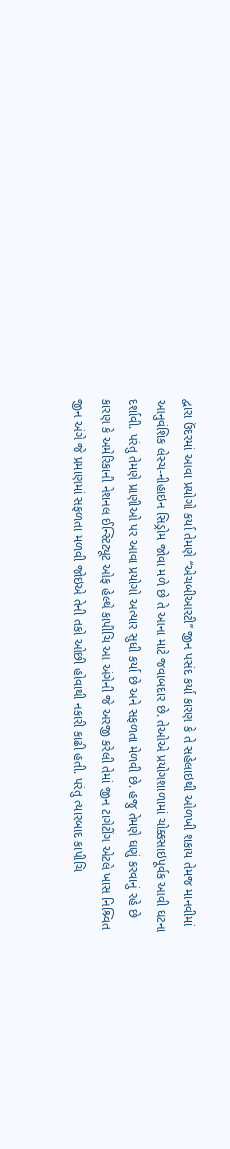દ્વારા ઉંદરમાં આવા પ્રયોગો કર્યા તેમણે ‘‘એચબીઆરટી’’ જીન પસંદ કર્યા કારણ કે તે સહેલાઇથી ઓળખી શકાય તેમજ માનવીમાં આનુવંશિક લેસ્ચ-નીહાઇન સિડ્રોમ જોવા મળે છે તે આના માટે જવાબદાર છે. તેઓએ પ્રયોગશાળામાં ચોક્કસાઇપૂર્વક આવી ઘટના દર્શાવી. પરંતુ તેમણે પ્રાણીઓ પર આવા પ્રયોગો અત્યાર સુધી કર્યા છે અને સફળતા મેળવી છે. હજુ તેમણે ઘણું કરવાનું રહે છે કારણ કે અમેરિકાની નેશનલ ઈન્સ્ટિટ્યૂટ ઓફ હેલ્થે કાપીચિ આ અંગેની જે અરજી કરેલી તેમાં જીન ટાગેટીંગ એટલે ખાસ નિશ્ર્વિત જીન અંગે જે પ્રમાણમાં સફળતા મળવી જોઇએ તેની તકો ઓછી હોવાથી નકારી કાઢી હતી. પરંતુ ત્યારબાદ કાપીચિ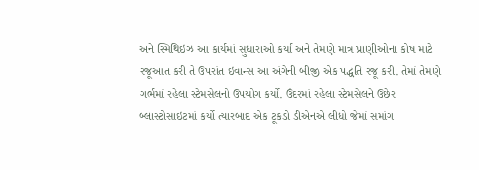અને સ્મિથિઇઝ આ કાર્યમાં સુધારાઓ કર્યા અને તેમણે માત્ર પ્રાણીઓના કોષ માટે રજૂઆત કરી તે ઉપરાંત ઇવાન્સ આ અંગેની બીજી એક પદ્ધતિ રજૂ કરી. તેમાં તેમણે ગર્ભમાં રહેલા સ્ટેમસેલનો ઉપયોગ કર્યો. ઉંદરમાં રહેલા સ્ટેમસેલને ઉછેર બ્લાસ્ટોસાઇટમાં કર્યો ત્યારબાદ એક ટૂકડો ડીએનએ લીધો જેમાં સમાંગ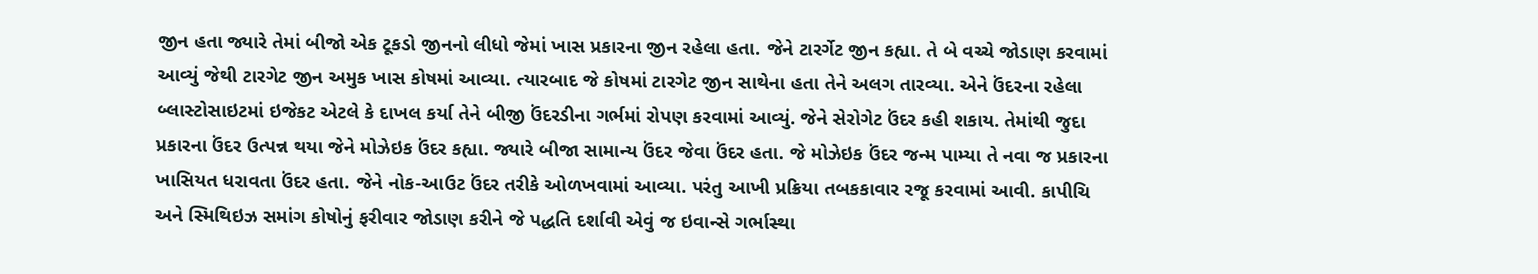જીન હતા જ્યારે તેમાં બીજો એક ટૂકડો જીનનો લીધો જેમાં ખાસ પ્રકારના જીન રહેલા હતા. જેને ટારર્ગેટ જીન કહ્યા. તે બે વચ્ચે જોડાણ કરવામાં આવ્યું જેથી ટારગેટ જીન અમુક ખાસ કોષમાં આવ્યા. ત્યારબાદ જે કોષમાં ટારગેટ જીન સાથેના હતા તેને અલગ તારવ્યા. એને ઉંદરના રહેલા બ્લાસ્ટોસાઇટમાં ઇજેકટ એટલે કે દાખલ કર્યા તેને બીજી ઉંદરડીના ગર્ભમાં રોપણ કરવામાં આવ્યું. જેને સેરોગેટ ઉંદર કહી શકાય. તેમાંથી જુદા પ્રકારના ઉંદર ઉત્પન્ન થયા જેને મોઝેઇક ઉંદર કહ્યા. જ્યારે બીજા સામાન્ય ઉંદર જેવા ઉંદર હતા. જે મોઝેઇક ઉંદર જન્મ પામ્યા તે નવા જ પ્રકારના ખાસિયત ધરાવતા ઉંદર હતા. જેને નોક-આઉટ ઉંદર તરીકે ઓળખવામાં આવ્યા. પરંતુ આખી પ્રક્રિયા તબકકાવાર રજૂ કરવામાં આવી. કાપીચિ અને સ્મિથિઇઝ સમાંગ કોષોનું ફરીવાર જોડાણ કરીને જે પદ્ધતિ દર્શાવી એવું જ ઇવાન્સે ગર્ભાસ્થા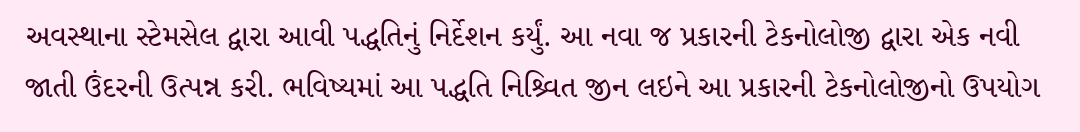અવસ્થાના સ્ટેમસેલ દ્વારા આવી પદ્ધતિનું નિર્દેશન કર્યું. આ નવા જ પ્રકારની ટેકનોલોજી દ્વારા એક નવી જાતી ઉંદરની ઉત્પન્ન કરી. ભવિષ્યમાં આ પદ્ધતિ નિશ્ર્વિત જીન લઇને આ પ્રકારની ટેકનોલોજીનો ઉપયોગ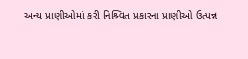અન્ય પ્રાણીઓમાં કરી નિશ્ર્વિત પ્રકારના પ્રાણીઓ ઉત્પન્ન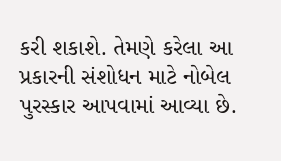કરી શકાશે. તેમણે કરેલા આ પ્રકારની સંશોધન માટે નોબેલ પુરસ્કાર આપવામાં આવ્યા છે.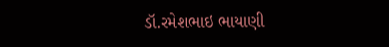ડૉ.રમેશભાઇ ભાયાણી